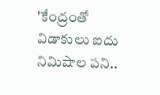'కేంద్రంతో విడాకులు ఐదు నిమిషాల పని..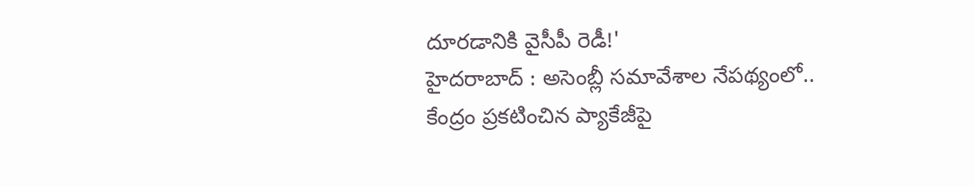దూరడానికి వైసీపీ రెడీ!'
హైదరాబాద్ : అసెంబ్లీ సమావేశాల నేపథ్యంలో.. కేంద్రం ప్రకటించిన ప్యాకేజీపై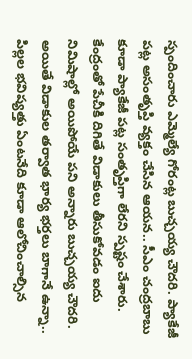స్పందించారు ఎమ్మెల్యే గోరంట్ల బుచ్చయ్య చౌదరి. ప్యాకేజీ పట్ల అసంతృప్తి వ్యక్తం చేసిన ఆయన.. సీఎం చంద్రబాబు కూడా ప్యాకేజీ పట్ల సంతృప్తిగా లేరని స్పష్టం చేశారు.
కేంద్రంతో పేచీకి దిగితే విడాకులు తీసుకోవడం ఐదు నిమిషాల్లో అయిపోయే పని అన్నారు బుచ్చయ్య చౌదరి. అయితే విడాకుల తర్వాత భార్య భర్తలు బాగానే ఉన్నా.. పిల్లల భవిష్యత్తు ఏంటనేది కూడా ఆలోచించాల్సిన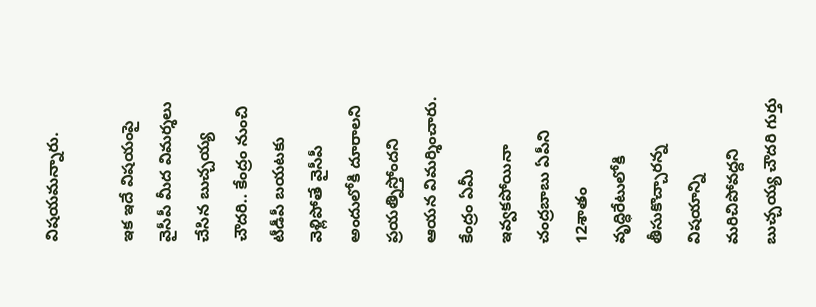విషయమన్నారు.

ఇక ఇదే విషయంపై వైసీపీ మీద విమర్శలు చేసిన బుచ్చయ్య చౌదరి.. కేంద్రం నుంచి టీడీపీ బయటకు వెళ్లిపోతే వైసీపీ అందులోకి దూరాలని ప్రయత్నిస్తోందని ఆయన విమర్శించారు. కేంద్రం ఏమీ ఇవ్వకపోయినా చంద్రబాబు ఏపీని 12శాతం వృద్ధిరేటులోకి తీసుకొచ్చారన్న విషయాన్ని మరిచిపోవద్దని బుచ్చయ్య చౌదరి గుర్తు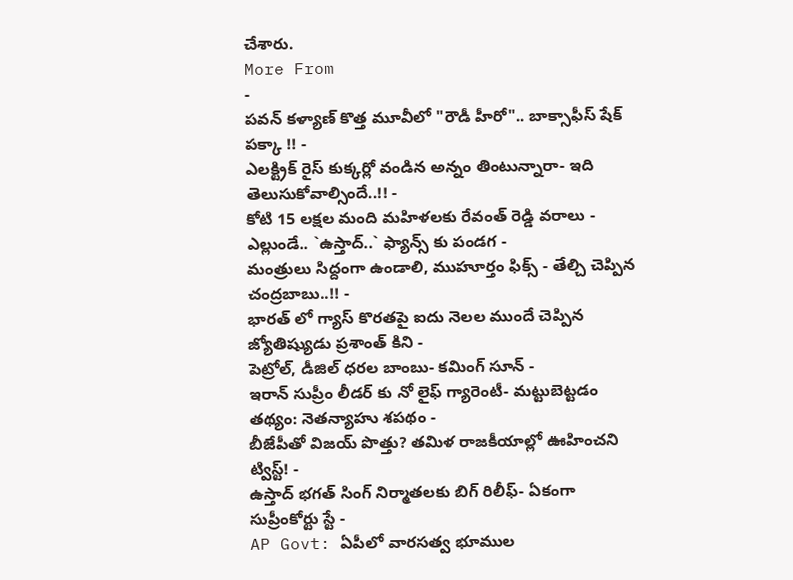చేశారు.
More From
-
పవన్ కళ్యాణ్ కొత్త మూవీలో "రౌడీ హీరో".. బాక్సాఫీస్ షేక్ పక్కా !! -
ఎలక్ట్రిక్ రైస్ కుక్కర్లో వండిన అన్నం తింటున్నారా- ఇది తెలుసుకోవాల్సిందే..!! -
కోటి 15 లక్షల మంది మహిళలకు రేవంత్ రెడ్డి వరాలు -
ఎల్లుండే.. `ఉస్తాద్..` ఫ్యాన్స్ కు పండగ -
మంత్రులు సిద్దంగా ఉండాలి, ముహూర్తం ఫిక్స్ - తేల్చి చెప్పిన చంద్రబాబు..!! -
భారత్ లో గ్యాస్ కొరతపై ఐదు నెలల ముందే చెప్పిన జ్యోతిష్యుడు ప్రశాంత్ కిని -
పెట్రోల్, డీజిల్ ధరల బాంబు- కమింగ్ సూన్ -
ఇరాన్ సుప్రీం లీడర్ కు నో లైఫ్ గ్యారెంటీ- మట్టుబెట్టడం తథ్యం: నెతన్యాహు శపథం -
బీజేపీతో విజయ్ పొత్తు? తమిళ రాజకీయాల్లో ఊహించని ట్విస్ట్! -
ఉస్తాద్ భగత్ సింగ్ నిర్మాతలకు బిగ్ రిలీఫ్- ఏకంగా సుప్రీంకోర్టు స్టే -
AP Govt: ఏపీలో వారసత్వ భూముల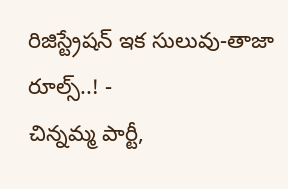రిజిస్ట్రేషన్ ఇక సులువు-తాజా రూల్స్..! -
చిన్నమ్మ పార్టీ,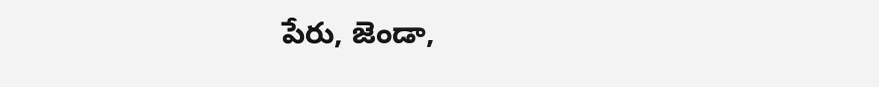పేరు, జెండా,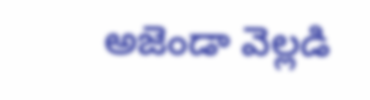అజెండా వెల్లడి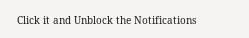Click it and Unblock the Notifications